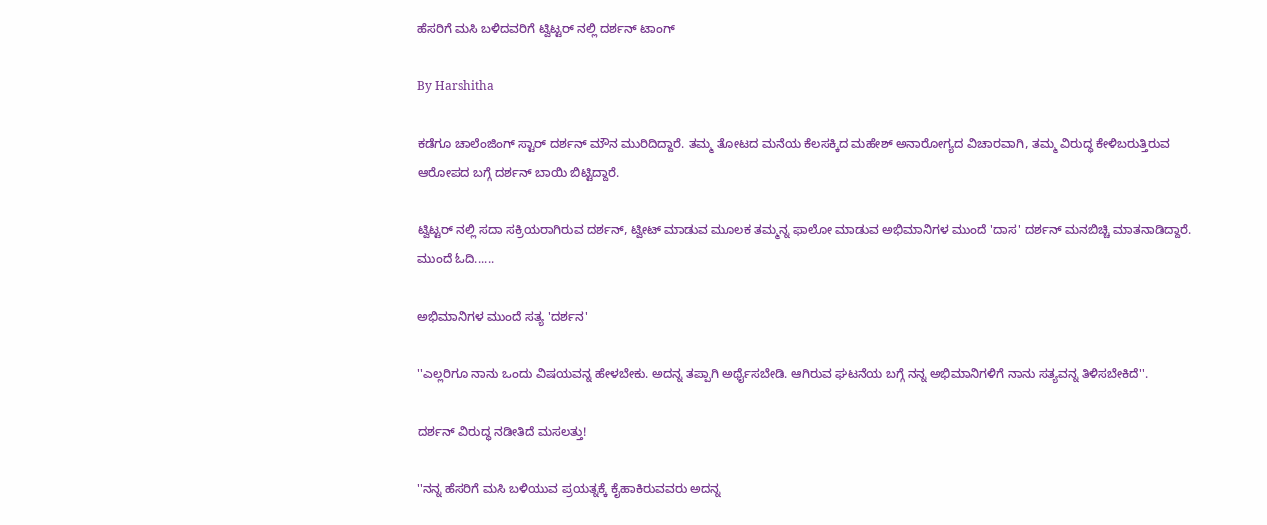ಹೆಸರಿಗೆ ಮಸಿ ಬಳಿದವರಿಗೆ ಟ್ವಿಟ್ಟರ್ ನಲ್ಲಿ ದರ್ಶನ್ ಟಾಂಗ್

By Harshitha

ಕಡೆಗೂ ಚಾಲೆಂಜಿಂಗ್ ಸ್ಟಾರ್ ದರ್ಶನ್ ಮೌನ ಮುರಿದಿದ್ದಾರೆ. ತಮ್ಮ ತೋಟದ ಮನೆಯ ಕೆಲಸಕ್ಕಿದ ಮಹೇಶ್ ಅನಾರೋಗ್ಯದ ವಿಚಾರವಾಗಿ, ತಮ್ಮ ವಿರುದ್ಧ ಕೇಳಿಬರುತ್ತಿರುವ ಆರೋಪದ ಬಗ್ಗೆ ದರ್ಶನ್ ಬಾಯಿ ಬಿಟ್ಟಿದ್ದಾರೆ.

ಟ್ವಿಟ್ಟರ್ ನಲ್ಲಿ ಸದಾ ಸಕ್ರಿಯರಾಗಿರುವ ದರ್ಶನ್, ಟ್ವೀಟ್ ಮಾಡುವ ಮೂಲಕ ತಮ್ಮನ್ನ ಫಾಲೋ ಮಾಡುವ ಅಭಿಮಾನಿಗಳ ಮುಂದೆ 'ದಾಸ' ದರ್ಶನ್ ಮನಬಿಚ್ಚಿ ಮಾತನಾಡಿದ್ದಾರೆ. ಮುಂದೆ ಓದಿ......

ಅಭಿಮಾನಿಗಳ ಮುಂದೆ ಸತ್ಯ 'ದರ್ಶನ'

''ಎಲ್ಲರಿಗೂ ನಾನು ಒಂದು ವಿಷಯವನ್ನ ಹೇಳಬೇಕು. ಅದನ್ನ ತಪ್ಪಾಗಿ ಅರ್ಥೈಸಬೇಡಿ. ಆಗಿರುವ ಘಟನೆಯ ಬಗ್ಗೆ ನನ್ನ ಅಭಿಮಾನಿಗಳಿಗೆ ನಾನು ಸತ್ಯವನ್ನ ತಿಳಿಸಬೇಕಿದೆ''.

ದರ್ಶನ್ ವಿರುದ್ಧ ನಡೀತಿದೆ ಮಸಲತ್ತು!

''ನನ್ನ ಹೆಸರಿಗೆ ಮಸಿ ಬಳಿಯುವ ಪ್ರಯತ್ನಕ್ಕೆ ಕೈಹಾಕಿರುವವರು ಅದನ್ನ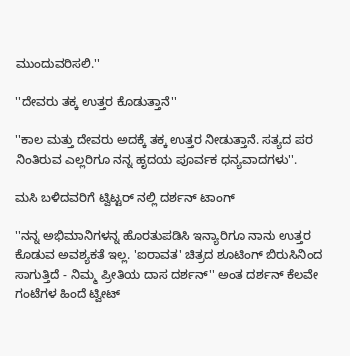ಮುಂದುವರಿಸಲಿ.''

''ದೇವರು ತಕ್ಕ ಉತ್ತರ ಕೊಡುತ್ತಾನೆ''

''ಕಾಲ ಮತ್ತು ದೇವರು ಅದಕ್ಕೆ ತಕ್ಕ ಉತ್ತರ ನೀಡುತ್ತಾನೆ. ಸತ್ಯದ ಪರ ನಿಂತಿರುವ ಎಲ್ಲರಿಗೂ ನನ್ನ ಹೃದಯ ಪೂರ್ವಕ ಧನ್ಯವಾದಗಳು''.

ಮಸಿ ಬಳಿದವರಿಗೆ ಟ್ವಿಟ್ಟರ್ ನಲ್ಲಿ ದರ್ಶನ್ ಟಾಂಗ್

''ನನ್ನ ಅಭಿಮಾನಿಗಳನ್ನ ಹೊರತುಪಡಿಸಿ ಇನ್ಯಾರಿಗೂ ನಾನು ಉತ್ತರ ಕೊಡುವ ಅವಶ್ಯಕತೆ ಇಲ್ಲ. 'ಐರಾವತ' ಚಿತ್ರದ ಶೂಟಿಂಗ್ ಬಿರುಸಿನಿಂದ ಸಾಗುತ್ತಿದೆ - ನಿಮ್ಮ ಪ್ರೀತಿಯ ದಾಸ ದರ್ಶನ್'' ಅಂತ ದರ್ಶನ್ ಕೆಲವೇ ಗಂಟೆಗಳ ಹಿಂದೆ ಟ್ವೀಟ್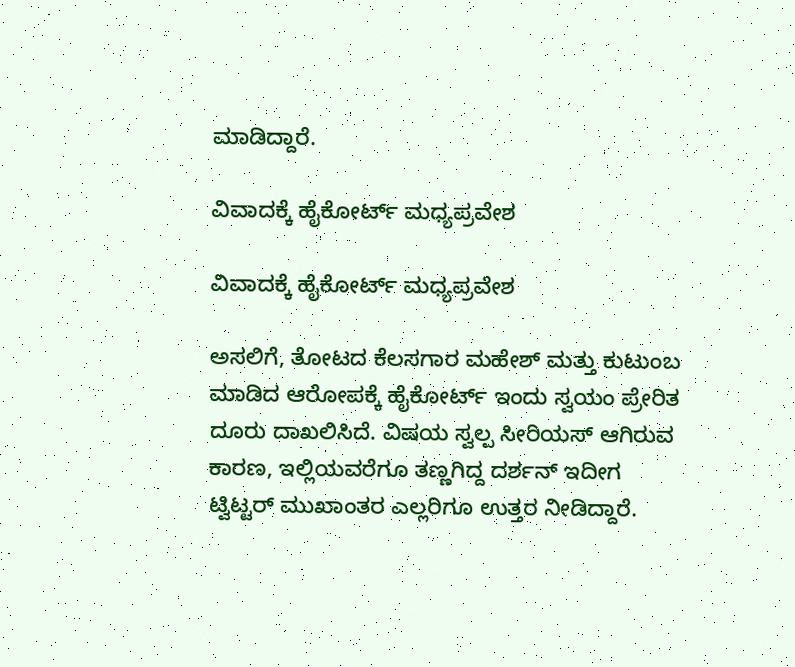ಮಾಡಿದ್ದಾರೆ.

ವಿವಾದಕ್ಕೆ ಹೈಕೋರ್ಟ್ ಮಧ್ಯಪ್ರವೇಶ

ವಿವಾದಕ್ಕೆ ಹೈಕೋರ್ಟ್ ಮಧ್ಯಪ್ರವೇಶ

ಅಸಲಿಗೆ, ತೋಟದ ಕೆಲಸಗಾರ ಮಹೇಶ್ ಮತ್ತು ಕುಟುಂಬ ಮಾಡಿದ ಆರೋಪಕ್ಕೆ ಹೈಕೋರ್ಟ್ ಇಂದು ಸ್ವಯಂ ಪ್ರೇರಿತ ದೂರು ದಾಖಲಿಸಿದೆ. ವಿಷಯ ಸ್ವಲ್ಪ ಸೀರಿಯಸ್ ಆಗಿರುವ ಕಾರಣ, ಇಲ್ಲಿಯವರೆಗೂ ತಣ್ಣಗಿದ್ದ ದರ್ಶನ್ ಇದೀಗ ಟ್ವಿಟ್ಟರ್ ಮುಖಾಂತರ ಎಲ್ಲರಿಗೂ ಉತ್ತರ ನೀಡಿದ್ದಾರೆ.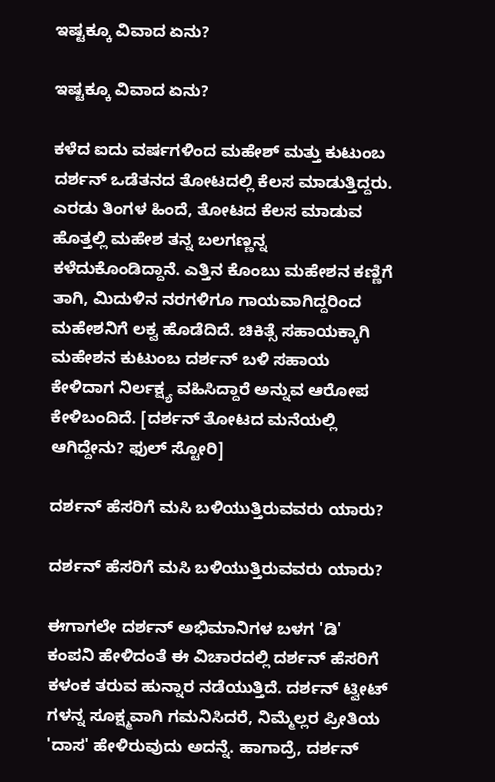ಇಷ್ಟಕ್ಕೂ ವಿವಾದ ಏನು?

ಇಷ್ಟಕ್ಕೂ ವಿವಾದ ಏನು?

ಕಳೆದ ಐದು ವರ್ಷಗಳಿಂದ ಮಹೇಶ್ ಮತ್ತು ಕುಟುಂಬ ದರ್ಶನ್ ಒಡೆತನದ ತೋಟದಲ್ಲಿ ಕೆಲಸ ಮಾಡುತ್ತಿದ್ದರು. ಎರಡು ತಿಂಗಳ ಹಿಂದೆ, ತೋಟದ ಕೆಲಸ ಮಾಡುವ ಹೊತ್ತಲ್ಲಿ ಮಹೇಶ ತನ್ನ ಬಲಗಣ್ಣನ್ನ ಕಳೆದುಕೊಂಡಿದ್ದಾನೆ. ಎತ್ತಿನ ಕೊಂಬು ಮಹೇಶನ ಕಣ್ಣಿಗೆ ತಾಗಿ, ಮಿದುಳಿನ ನರಗಳಿಗೂ ಗಾಯವಾಗಿದ್ದರಿಂದ ಮಹೇಶನಿಗೆ ಲಕ್ವ ಹೊಡೆದಿದೆ. ಚಿಕಿತ್ಸೆ ಸಹಾಯಕ್ಕಾಗಿ ಮಹೇಶನ ಕುಟುಂಬ ದರ್ಶನ್ ಬಳಿ ಸಹಾಯ ಕೇಳಿದಾಗ ನಿರ್ಲಕ್ಷ್ಯ ವಹಿಸಿದ್ದಾರೆ ಅನ್ನುವ ಆರೋಪ ಕೇಳಿಬಂದಿದೆ. [ದರ್ಶನ್ ತೋಟದ ಮನೆಯಲ್ಲಿ ಆಗಿದ್ದೇನು? ಫುಲ್ ಸ್ಟೋರಿ]

ದರ್ಶನ್ ಹೆಸರಿಗೆ ಮಸಿ ಬಳಿಯುತ್ತಿರುವವರು ಯಾರು?

ದರ್ಶನ್ ಹೆಸರಿಗೆ ಮಸಿ ಬಳಿಯುತ್ತಿರುವವರು ಯಾರು?

ಈಗಾಗಲೇ ದರ್ಶನ್ ಅಭಿಮಾನಿಗಳ ಬಳಗ 'ಡಿ' ಕಂಪನಿ ಹೇಳಿದಂತೆ ಈ ವಿಚಾರದಲ್ಲಿ ದರ್ಶನ್ ಹೆಸರಿಗೆ ಕಳಂಕ ತರುವ ಹುನ್ನಾರ ನಡೆಯುತ್ತಿದೆ. ದರ್ಶನ್ ಟ್ವೀಟ್ ಗಳನ್ನ ಸೂಕ್ಷ್ಮವಾಗಿ ಗಮನಿಸಿದರೆ, ನಿಮ್ಮೆಲ್ಲರ ಪ್ರೀತಿಯ 'ದಾಸ' ಹೇಳಿರುವುದು ಅದನ್ನೆ. ಹಾಗಾದ್ರೆ, ದರ್ಶನ್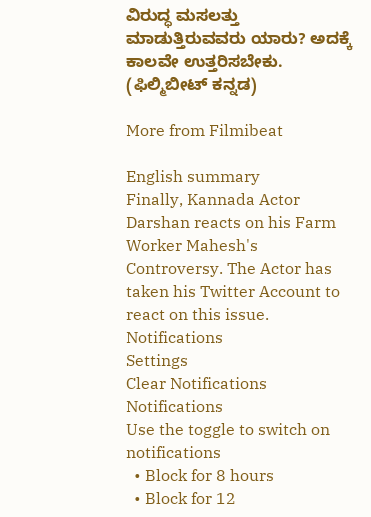ವಿರುದ್ಧ ಮಸಲತ್ತು ಮಾಡುತ್ತಿರುವವರು ಯಾರು? ಅದಕ್ಕೆ ಕಾಲವೇ ಉತ್ತರಿಸಬೇಕು. (ಫಿಲ್ಮಿಬೀಟ್ ಕನ್ನಡ)

More from Filmibeat

English summary
Finally, Kannada Actor Darshan reacts on his Farm Worker Mahesh's Controversy. The Actor has taken his Twitter Account to react on this issue.
Notifications
Settings
Clear Notifications
Notifications
Use the toggle to switch on notifications
  • Block for 8 hours
  • Block for 12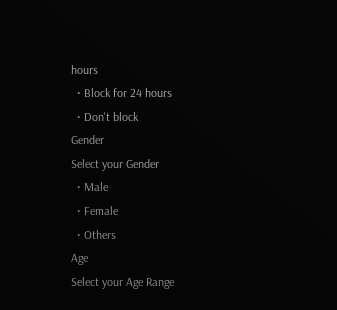hours
  • Block for 24 hours
  • Don't block
Gender
Select your Gender
  • Male
  • Female
  • Others
Age
Select your Age Range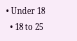• Under 18
  • 18 to 25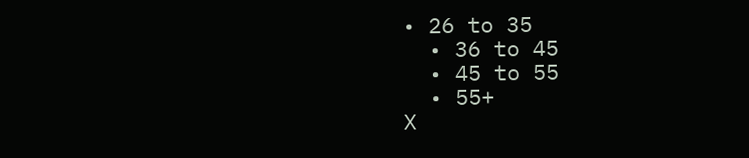• 26 to 35
  • 36 to 45
  • 45 to 55
  • 55+
X